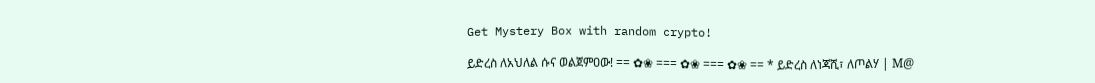Get Mystery Box with random crypto!

ይድረስ ለአህለል ሱና ወልጀምዐው! == ✿❀ === ✿❀ === ✿❀ == * ይድረስ ለነጃሺ፣ ለጦልሃ | Μ@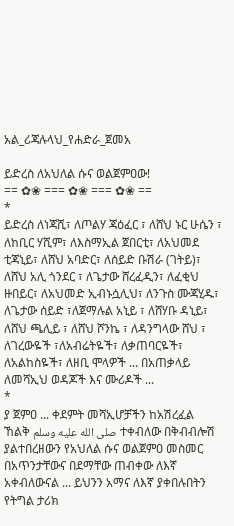አል_ሪጃሉላህ_የሐድራ_ጀመአ

ይድረስ ለአህለል ሱና ወልጀምዐው!
== ✿❀ === ✿❀ === ✿❀ ==
*
ይድረስ ለነጃሺ፣ ለጦልሃ ጃዕፈር ፣ ለሸህ ኑር ሁሴን ፣ ለከቢር ሃሺም፣ ለእስማኢል ጀበርቲ፣ ለአህመደ ቲጃኒይ፣ ለሸህ አባድር፣ ለሰይድ ቡሽራ (ገትይ)፣ ለሸህ አሊ ጎንደር ፣ ለጌታው ሸረፈዲን፣ ለፈቂህ ዙበይር፣ ለአህመድ ኢብኑሷሊህ፣ ለንጉስ ሙጃሂዱ፣ ለጌታው ሰይድ ፣ለጀማሉል አኒይ ፣ ለሸሃቡ ዳኒይ፣ ለሸህ ጫሊይ ፣ ለሸህ ሾንኬ ፣ ለዳንግላው ሸህ ፣ ለገረውዬች ፣ለአብሬትዬች፣ ለቃጠባርዬች፣ ለአልከስዬች፣ ለዘቢ ሞላዎች ... በአጠቃላይ ለመሻኢህ ወዳጆች እና ሙሪዶች ...
*
ያ ጀምዐ ... ቀደምት መሻኢሆቻችን ከአሽረፈል ኸልቅ صلى الله عليه وسلم ተቀብለው በቅብብሎሽ ያልተበረዘውን የአህለል ሱና ወልጀምዐ መስመር በአጥንታቸውና በደማቸው ጠብቀው ለእኛ አቀብለውናል ... ይህንን አማና ለእኛ ያቀበሉበትን የትግል ታሪክ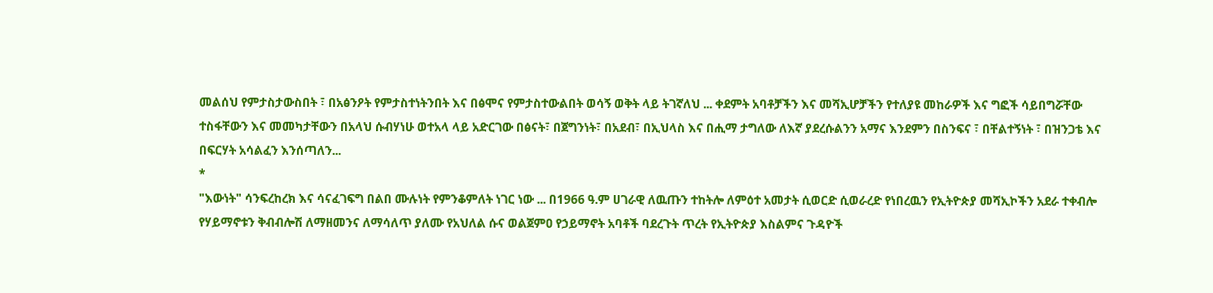መልሰህ የምታስታውስበት ፣ በአፅንዖት የምታስተነትንበት እና በፅሞና የምታስተውልበት ወሳኝ ወቅት ላይ ትገኛለህ ... ቀደምት አባቶቻችን እና መሻኢሆቻችን የተለያዩ መከራዎች እና ግፎች ሳይበግሯቸው ተስፋቸውን እና መመካታቸውን በአላህ ሱብሃነሁ ወተአላ ላይ አድርገው በፅናት፣ በጀግንነት፣ በአደብ፣ በኢህላስ እና በሒማ ታግለው ለእኛ ያደረሱልንን አማና እንደምን በስንፍና ፣ በቸልተኝነት ፣ በዝንጋቴ እና በፍርሃት አሳልፈን እንሰጣለን...
*
"እውነት" ሳንፍረከረክ እና ሳናፈገፍግ በልበ ሙሉነት የምንቆምለት ነገር ነው ... በ1966 ዓ.ም ሀገራዊ ለዉጡን ተከትሎ ለምዕተ አመታት ሲወርድ ሲወራረድ የነበረዉን የኢትዮጵያ መሻኢኮችን አደራ ተቀብሎ የሃይማኖቱን ቅብብሎሽ ለማዘመንና ለማሳለጥ ያለሙ የአህለል ሱና ወልጀምዐ የኃይማኖት አባቶች ባደረጉት ጥረት የኢትዮጵያ እስልምና ጉዳዮች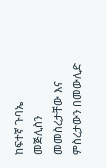ከፍተኛ ጉባኤ መጅሊስን መመስረታቸው እና ምስረታውን በመውሊድ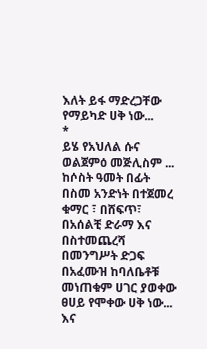እለት ይፋ ማድረጋቸው የማይካድ ሀቅ ነው...
*
ይሄ የአህለል ሱና ወልጀምዕ መጅሊስም ... ከሶስት ዓመት በፊት በስመ አንድነት በተጀመረ ቁማር ፣ በሸፍጥ፣ በአሰልቺ ድራማ እና በስተመጨረሻ በመንግሥት ድጋፍ በአፈሙዝ ከባለቤቶቹ መነጠቁም ሀገር ያወቀው ፀሀይ የሞቀው ሀቅ ነው... እና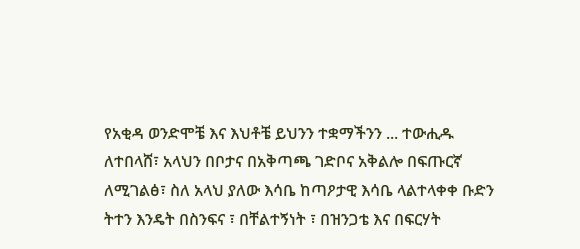የአቂዳ ወንድሞቼ እና እህቶቼ ይህንን ተቋማችንን ... ተውሒዱ ለተበላሸ፣ አላህን በቦታና በአቅጣጫ ገድቦና አቅልሎ በፍጡርኛ ለሚገልፅ፣ ስለ አላህ ያለው እሳቤ ከጣዖታዊ እሳቤ ላልተላቀቀ ቡድን ትተን እንዴት በስንፍና ፣ በቸልተኝነት ፣ በዝንጋቴ እና በፍርሃት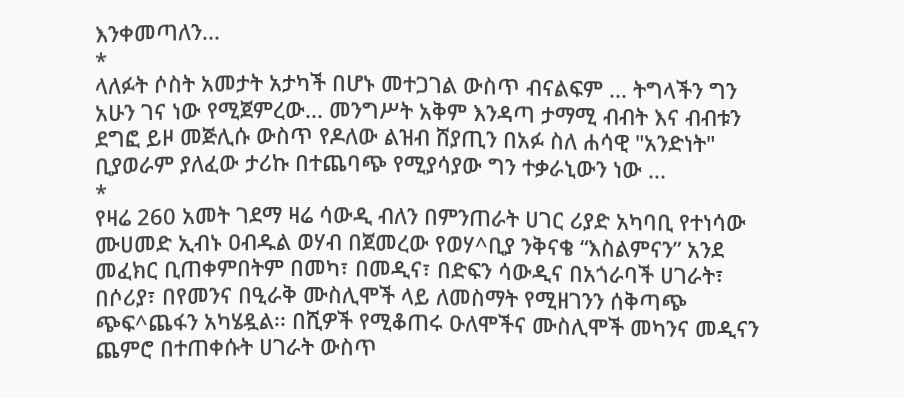እንቀመጣለን...
*
ላለፉት ሶስት አመታት አታካች በሆኑ መተጋገል ውስጥ ብናልፍም ... ትግላችን ግን አሁን ገና ነው የሚጀምረው... መንግሥት አቅም እንዳጣ ታማሚ ብብት እና ብብቱን ደግፎ ይዞ መጅሊሱ ውስጥ የዶለው ልዝብ ሸያጢን በአፉ ስለ ሐሳዊ "አንድነት" ቢያወራም ያለፈው ታሪኩ በተጨባጭ የሚያሳያው ግን ተቃራኒውን ነው ...
*
የዛሬ 260 አመት ገደማ ዛሬ ሳውዲ ብለን በምንጠራት ሀገር ሪያድ አካባቢ የተነሳው ሙሀመድ ኢብኑ ዐብዱል ወሃብ በጀመረው የወሃ^ቢያ ንቅናቄ “እስልምናን” አንደ መፈክር ቢጠቀምበትም በመካ፣ በመዲና፣ በድፍን ሳውዲና በአጎራባች ሀገራት፣ በሶሪያ፣ በየመንና በዒራቅ ሙስሊሞች ላይ ለመስማት የሚዘገንን ሰቅጣጭ ጭፍ^ጨፋን አካሄዷል፡፡ በሺዎች የሚቆጠሩ ዑለሞችና ሙስሊሞች መካንና መዲናን ጨምሮ በተጠቀሱት ሀገራት ውስጥ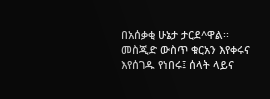በአሰቃቂ ሁኔታ ታርደ^ዋል፡፡ መስጂድ ውስጥ ቁርአን እየቀሩና እየሰገዱ የነበሩ፤ ሰላት ላይና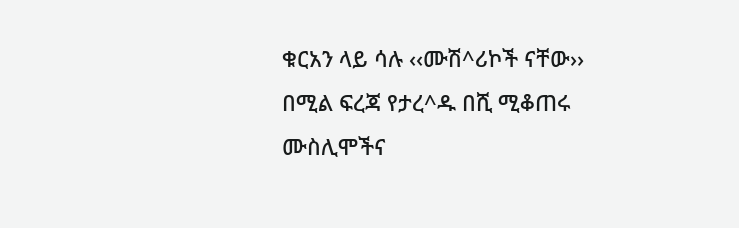ቁርአን ላይ ሳሉ ‹‹ሙሽ^ሪኮች ናቸው›› በሚል ፍረጃ የታረ^ዱ በሺ ሚቆጠሩ ሙስሊሞችና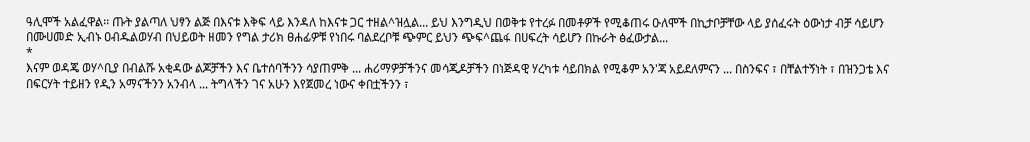ዓሊሞች አልፈዋል፡፡ ጡት ያልጣለ ህፃን ልጅ በእናቱ እቅፍ ላይ እንዳለ ከእናቱ ጋር ተዘል^ዝሏል... ይህ እንግዲህ በወቅቱ የተረፉ በመቶዎች የሚቆጠሩ ዑለሞች በኪታቦቻቸው ላይ ያሰፈሩት ዕውነታ ብቻ ሳይሆን በሙሀመድ ኢብኑ ዐብዱልወሃብ በህይወት ዘመን የግል ታሪክ ፀሐፊዎቹ የነበሩ ባልደረቦቹ ጭምር ይህን ጭፍ^ጨፋ በሀፍረት ሳይሆን በኩራት ፅፈውታል...
*
እናም ወዳጄ ወሃ^ቢያ በብልሹ አቂዳው ልጆቻችን እና ቤተሰባችንን ሳያጠምቅ ... ሐሪማዎቻችንና መሳጂዶቻችን በነጅዳዊ ሃረካቱ ሳይበክል የሚቆም አን'ጃ አይደለምናን ... በስንፍና ፣ በቸልተኝነት ፣ በዝንጋቴ እና በፍርሃት ተይዘን የዲን አማናችንን አንብላ ... ትግላችን ገና አሁን እየጀመረ ነውና ቀበቷችንን ፣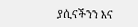ያሲናችንን እና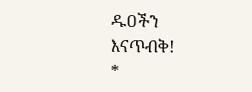ዱዐችን እናጥብቅ!
*